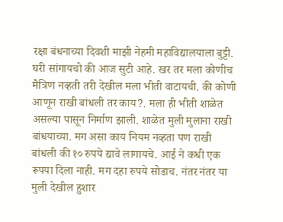रक्षा बंधनाच्या दिवशी माझी नेहमी महाविद्यालयाला बुट्टी. घरी सांगायचो की आज सुटी आहे. खर तर मला कोणीच मैत्रिण नव्हती तरी देखील मला भीती वाटायची. की कोणी आणून राखी बांधली तर काय?. मला ही भीती शाळेत असल्या पासून निर्माण झाली. शाळेत मुली मुलाना राखी बांधयाच्या. मग असा काय नियम नव्हता पण राखी बांधली की १० रुपये द्यावे लागायचे. आई ने कधी एक रूपया दिला नाही. मग दहा रुपये सोडाच. नंतर नंतर या मुली देखील हुशार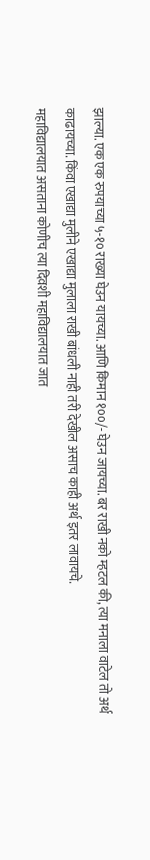झाल्या. एक एक रुपयाच्या ५-१० राख्या घेउन यायच्या. आणि किमान १००/- घेउन जायच्या. बर राखी नको म्हटल की, त्या मनाला वाटेल तो अर्थ काढायच्या. किंवा एखाद्या मुलीने एखाद्या मुलाला राखी बांधली नाही तरी देखील असाच काही अर्थ इतर लावायचे.
महाविद्यालयात असताना कोणीच त्या दिवशी महाविद्यालयात जात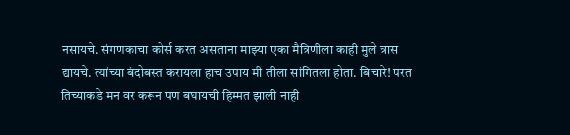नसायचे. संगणकाचा कोर्स करत असताना माझ्या एका मैत्रिणीला काही मुले त्रास द्यायचे. त्यांच्या बंदोबस्त करायला हाच उपाय मी तीला सांगितला होता. बिचारे! परत तिच्याकडे मन वर करून पण बघायची हिम्मत झाली नाही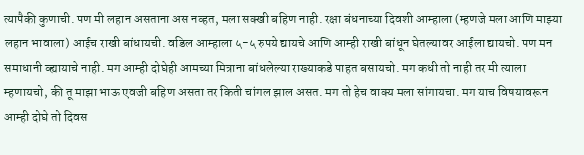त्यापैकी कुणाची. पण मी लहान असताना अस नव्हत, मला सक्खी बहिण नाही. रक्षा बंधनाच्या दिवशी आम्हाला (म्हणजे मला आणि माझ्या लहान भावाला) आईच राखी बांधायची. वडिल आम्हाला ५-५ रुपये द्यायचे आणि आम्ही राखी बांधून घेतल्यावर आईला द्यायचो. पण मन समाधानी व्ह्यायाचे नाही. मग आम्ही दोघेही आमच्या मित्राना बांधलेल्या राख्याकडे पाहत बसायचो. मग कधी तो नाही तर मी त्याला म्हणायचो, की तू माझा भाऊ एवजी बहिण असता तर किती चांगल झाल असत. मग तो हेच वाक्य मला सांगायचा. मग याच विषयावरून आम्ही दोघे तो दिवस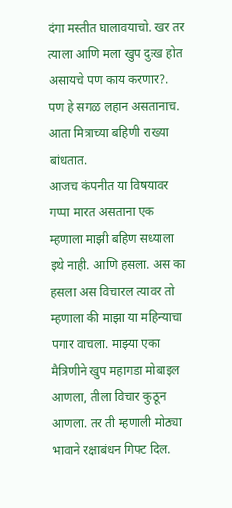दंगा मस्तीत घालावयाचो. खर तर त्याला आणि मला खुप दुःख होत असायचे पण काय करणार?. पण हे सगळ लहान असतानाच. आता मित्राच्या बहिणी राख्या बांधतात.
आजच कंपनीत या विषयावर गप्पा मारत असताना एक म्हणाला माझी बहिण सध्याला इथे नाही. आणि हसला. अस का हसला अस विचारल त्यावर तो म्हणाला की माझा या महिन्याचा पगार वाचला. माझ्या एका मैत्रिणीने खुप महागडा मोबाइल आणला, तीला विचार कुठून आणला. तर ती म्हणाली मोठ्या भावाने रक्षाबंधन गिफ्ट दिल.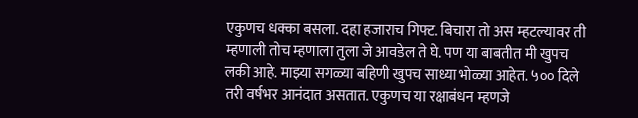एकुणच धक्का बसला. दहा हजाराच गिफ्ट. बिचारा तो अस म्हटल्यावर ती म्हणाली तोच म्हणाला तुला जे आवडेल ते घे. पण या बाबतीत मी खुपच लकी आहे. माझ्या सगळ्या बहिणी खुपच साध्या भोळ्या आहेत. ५०० दिले तरी वर्षभर आनंदात असतात. एकुणच या रक्षाबंधन म्हणजे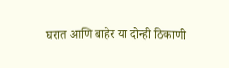घरात आणि बाहेर या दोन्ही ठिकाणी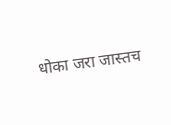धोका जरा जास्तच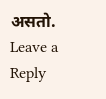असतो.
Leave a Reply